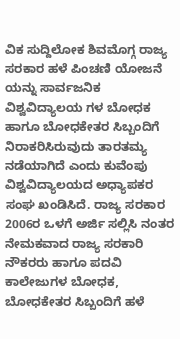ವಿಕ ಸುದ್ದಿಲೋಕ ಶಿವಮೊಗ್ಗ ರಾಜ್ಯ ಸರಕಾರ ಹಳೆ ಪಿಂಚಣಿ ಯೋಜನೆ ಯನ್ನು ಸಾರ್ವಜನಿಕ ವಿಶ್ವವಿದ್ಯಾಲಯ ಗಳ ಬೋಧಕ ಹಾಗೂ ಬೋಧಕೇತರ ಸಿಬ್ಬಂದಿಗೆ ನಿರಾಕರಿಸಿರುವುದು ತಾರತಮ್ಯ ನಡೆಯಾಗಿದೆ ಎಂದು ಕುವೆಂಪು ವಿಶ್ವವಿದ್ಯಾಲಯದ ಅಧ್ಯಾಪಕರ ಸಂಘ ಖಂಡಿಸಿದೆ. ರಾಜ್ಯ ಸರಕಾರ 2006ರ ಒಳಗೆ ಅರ್ಜಿ ಸಲ್ಲಿಸಿ ನಂತರ ನೇಮಕವಾದ ರಾಜ್ಯ ಸರಕಾರಿ ನೌಕರರು ಹಾಗೂ ಪದವಿ ಕಾಲೇಜುಗಳ ಬೋಧಕ, ಬೋಧಕೇತರ ಸಿಬ್ಬಂದಿಗೆ ಹಳೆ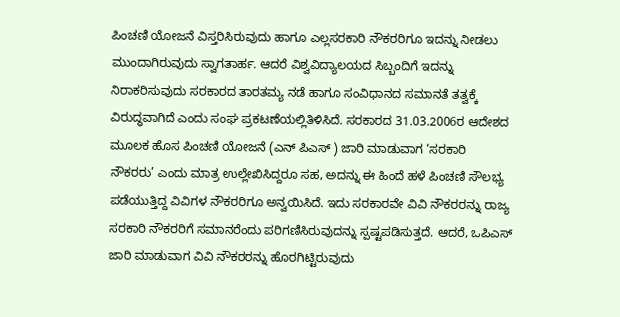ಪಿಂಚಣಿ ಯೋಜನೆ ವಿಸ್ತರಿಸಿರುವುದು ಹಾಗೂ ಎಲ್ಲಸರಕಾರಿ ನೌಕರರಿಗೂ ಇದನ್ನು ನೀಡಲು ಮುಂದಾಗಿರುವುದು ಸ್ವಾಗತಾರ್ಹ. ಆದರೆ ವಿಶ್ವವಿದ್ಯಾಲಯದ ಸಿಬ್ಬಂದಿಗೆ ಇದನ್ನು ನಿರಾಕರಿಸುವುದು ಸರಕಾರದ ತಾರತಮ್ಯ ನಡೆ ಹಾಗೂ ಸಂವಿಧಾನದ ಸಮಾನತೆ ತತ್ವಕ್ಕೆ ವಿರುದ್ಧವಾಗಿದೆ ಎಂದು ಸಂಘ ಪ್ರಕಟಣೆಯಲ್ಲಿತಿಳಿಸಿದೆ. ಸರಕಾರದ 31.03.2006ರ ಆದೇಶದ ಮೂಲಕ ಹೊಸ ಪಿಂಚಣಿ ಯೋಜನೆ (ಎನ್ ಪಿಎಸ್ ) ಜಾರಿ ಮಾಡುವಾಗ ‘ಸರಕಾರಿ ನೌಕರರು’ ಎಂದು ಮಾತ್ರ ಉಲ್ಲೇಖಿಸಿದ್ದರೂ ಸಹ, ಅದನ್ನು ಈ ಹಿಂದೆ ಹಳೆ ಪಿಂಚಣಿ ಸೌಲಭ್ಯ ಪಡೆಯುತ್ತಿದ್ದ ವಿವಿಗಳ ನೌಕರರಿಗೂ ಅನ್ವಯಿಸಿದೆ. ಇದು ಸರಕಾರವೇ ವಿವಿ ನೌಕರರನ್ನು ರಾಜ್ಯ ಸರಕಾರಿ ನೌಕರರಿಗೆ ಸಮಾನರೆಂದು ಪರಿಗಣಿಸಿರುವುದನ್ನು ಸ್ಪಷ್ಟಪಡಿಸುತ್ತದೆ. ಆದರೆ, ಒಪಿಎಸ್ ಜಾರಿ ಮಾಡುವಾಗ ವಿವಿ ನೌಕರರನ್ನು ಹೊರಗಿಟ್ಟಿರುವುದು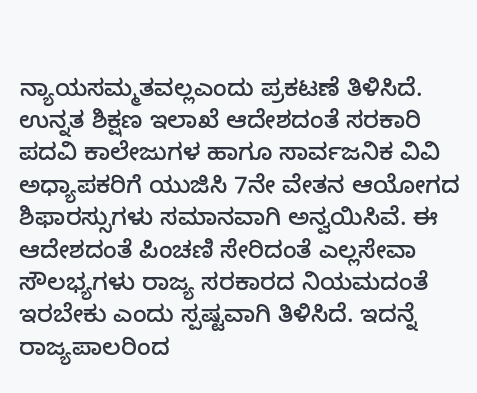ನ್ಯಾಯಸಮ್ಮತವಲ್ಲಎಂದು ಪ್ರಕಟಣೆ ತಿಳಿಸಿದೆ. ಉನ್ನತ ಶಿಕ್ಷಣ ಇಲಾಖೆ ಆದೇಶದಂತೆ ಸರಕಾರಿ ಪದವಿ ಕಾಲೇಜುಗಳ ಹಾಗೂ ಸಾರ್ವಜನಿಕ ವಿವಿ ಅಧ್ಯಾಪಕರಿಗೆ ಯುಜಿಸಿ 7ನೇ ವೇತನ ಆಯೋಗದ ಶಿಫಾರಸ್ಸುಗಳು ಸಮಾನವಾಗಿ ಅನ್ವಯಿಸಿವೆ. ಈ ಆದೇಶದಂತೆ ಪಿಂಚಣಿ ಸೇರಿದಂತೆ ಎಲ್ಲಸೇವಾ ಸೌಲಭ್ಯಗಳು ರಾಜ್ಯ ಸರಕಾರದ ನಿಯಮದಂತೆ ಇರಬೇಕು ಎಂದು ಸ್ಪಷ್ಟವಾಗಿ ತಿಳಿಸಿದೆ. ಇದನ್ನೆ ರಾಜ್ಯಪಾಲರಿಂದ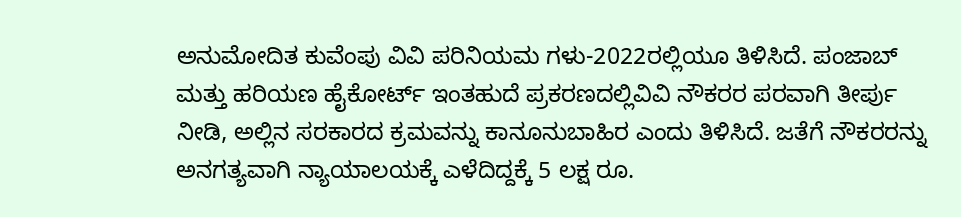ಅನುಮೋದಿತ ಕುವೆಂಪು ವಿವಿ ಪರಿನಿಯಮ ಗಳು-2022ರಲ್ಲಿಯೂ ತಿಳಿಸಿದೆ. ಪಂಜಾಬ್ ಮತ್ತು ಹರಿಯಣ ಹೈಕೋರ್ಟ್ ಇಂತಹುದೆ ಪ್ರಕರಣದಲ್ಲಿವಿವಿ ನೌಕರರ ಪರವಾಗಿ ತೀರ್ಪು ನೀಡಿ, ಅಲ್ಲಿನ ಸರಕಾರದ ಕ್ರಮವನ್ನು ಕಾನೂನುಬಾಹಿರ ಎಂದು ತಿಳಿಸಿದೆ. ಜತೆಗೆ ನೌಕರರನ್ನು ಅನಗತ್ಯವಾಗಿ ನ್ಯಾಯಾಲಯಕ್ಕೆ ಎಳೆದಿದ್ದಕ್ಕೆ 5 ಲಕ್ಷ ರೂ.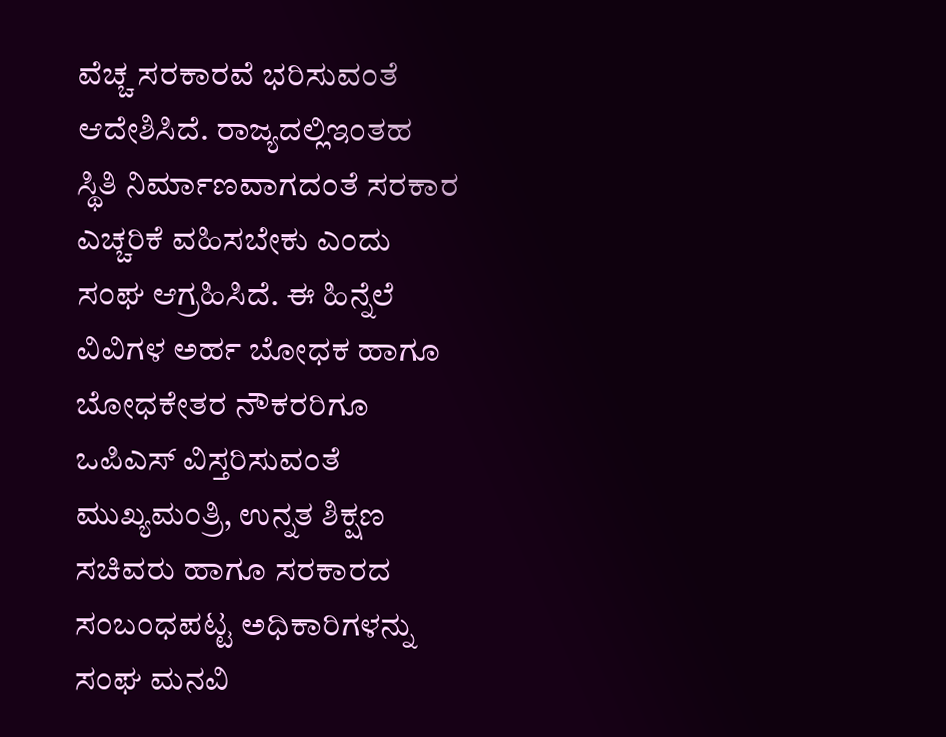ವೆಚ್ಚ ಸರಕಾರವೆ ಭರಿಸುವಂತೆ ಆದೇಶಿಸಿದೆ. ರಾಜ್ಯದಲ್ಲಿಇಂತಹ ಸ್ಥಿತಿ ನಿರ್ಮಾಣವಾಗದಂತೆ ಸರಕಾರ ಎಚ್ಚರಿಕೆ ವಹಿಸಬೇಕು ಎಂದು ಸಂಘ ಆಗ್ರಹಿಸಿದೆ. ಈ ಹಿನ್ನೆಲೆ ವಿವಿಗಳ ಅರ್ಹ ಬೋಧಕ ಹಾಗೂ ಬೋಧಕೇತರ ನೌಕರರಿಗೂ ಒಪಿಎಸ್ ವಿಸ್ತರಿಸುವಂತೆ ಮುಖ್ಯಮಂತ್ರಿ, ಉನ್ನತ ಶಿಕ್ಷಣ ಸಚಿವರು ಹಾಗೂ ಸರಕಾರದ ಸಂಬಂಧಪಟ್ಟ ಅಧಿಕಾರಿಗಳನ್ನು ಸಂಘ ಮನವಿ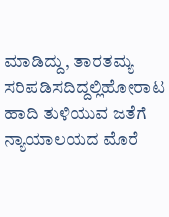ಮಾಡಿದ್ದು, ತಾರತಮ್ಯ ಸರಿಪಡಿಸದಿದ್ದಲ್ಲಿಹೋರಾಟ ಹಾದಿ ತುಳಿಯುವ ಜತೆಗೆ ನ್ಯಾಯಾಲಯದ ಮೊರೆ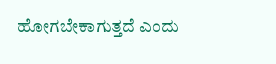ಹೋಗಬೇಕಾಗುತ್ತದೆ ಎಂದು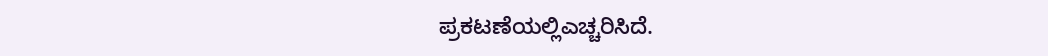ಪ್ರಕಟಣೆಯಲ್ಲಿಎಚ್ಚರಿಸಿದೆ.